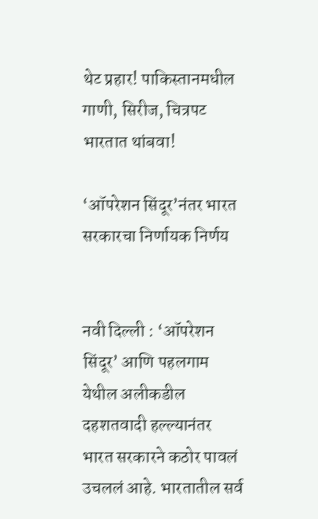थेट प्रहार! पाकिस्तानमधील गाणी, सिरीज, चित्रपट भारतात थांबवा!

‘ऑपरेशन सिंदूर’नंतर भारत सरकारचा निर्णायक निर्णय


नवी दिल्ली : ‘ऑपरेशन सिंदूर’ आणि पहलगाम येथील अलीकडील दहशतवादी हल्ल्यानंतर भारत सरकारने कठोर पावलं उचललं आहे. भारतातील सर्व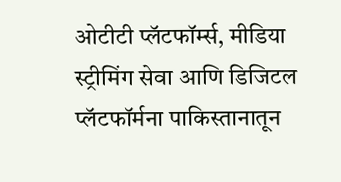ओटीटी प्लॅटफॉर्म्स, मीडिया स्ट्रीमिंग सेवा आणि डिजिटल प्लॅटफॉर्मना पाकिस्तानातून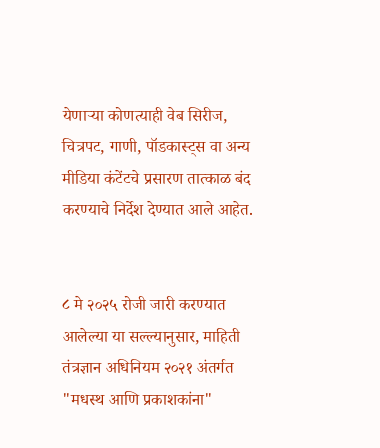येणाऱ्या कोणत्याही वेब सिरीज, चित्रपट, गाणी, पॉडकास्ट्स वा अन्य मीडिया कंटेंटचे प्रसारण तात्काळ बंद करण्याचे निर्देश देण्यात आले आहेत.


८ मे २०२५ रोजी जारी करण्यात आलेल्या या सल्ल्यानुसार, माहिती तंत्रज्ञान अधिनियम २०२१ अंतर्गत "मधस्थ आणि प्रकाशकांना"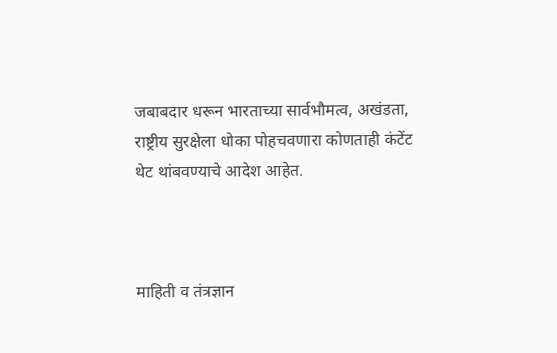जबाबदार धरून भारताच्या सार्वभौमत्व, अखंडता, राष्ट्रीय सुरक्षेला धोका पोहचवणारा कोणताही कंटेंट थेट थांबवण्याचे आदेश आहेत.



माहिती व तंत्रज्ञान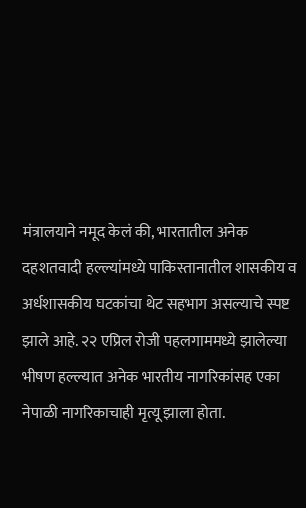मंत्रालयाने नमूद केलं की, भारतातील अनेक दहशतवादी हल्ल्यांमध्ये पाकिस्तानातील शासकीय व अर्धशासकीय घटकांचा थेट सहभाग असल्याचे स्पष्ट झाले आहे. २२ एप्रिल रोजी पहलगाममध्ये झालेल्या भीषण हल्ल्यात अनेक भारतीय नागरिकांसह एका नेपाळी नागरिकाचाही मृत्यू झाला होता.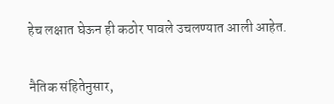हेच लक्षात घेऊन ही कठोर पावले उचलण्यात आली आहेत.


नैतिक संहितेनुसार,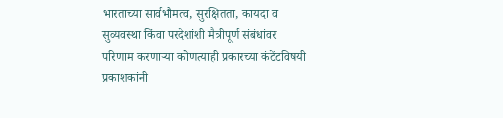भारताच्या सार्वभौमत्व, सुरक्षितता, कायदा व सुव्यवस्था किंवा परदेशांशी मैत्रीपूर्ण संबंधांवर परिणाम करणाऱ्या कोणत्याही प्रकारच्या कंटेंटविषयी प्रकाशकांनी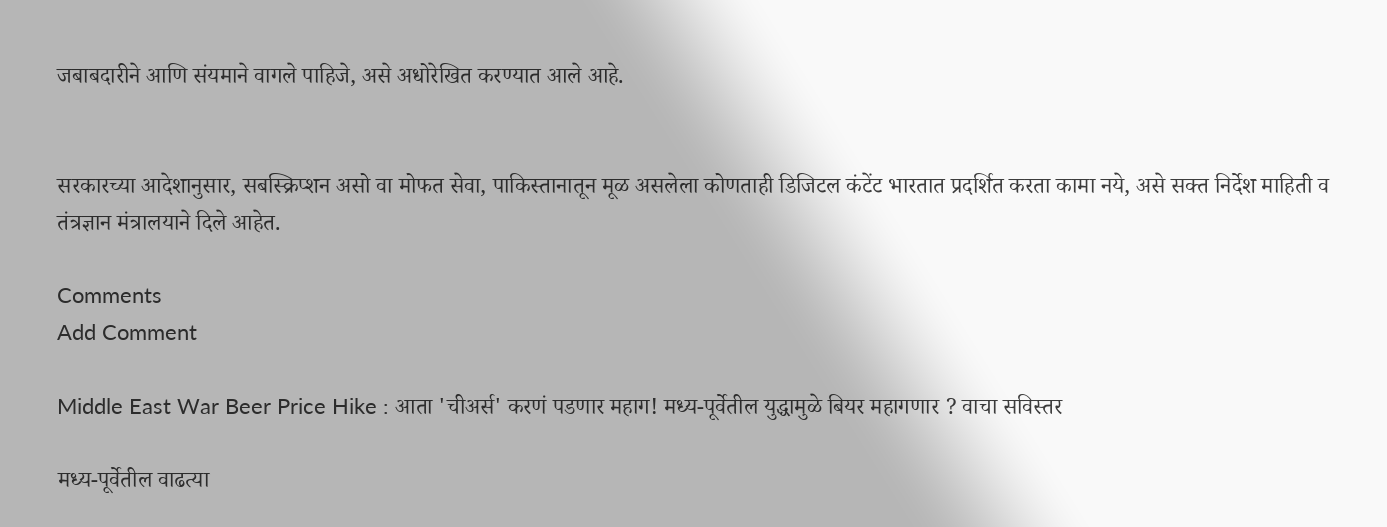जबाबदारीने आणि संयमाने वागले पाहिजे, असे अधोरेखित करण्यात आले आहे.


सरकारच्या आदेशानुसार, सबस्क्रिप्शन असो वा मोफत सेवा, पाकिस्तानातून मूळ असलेला कोणताही डिजिटल कंटेंट भारतात प्रदर्शित करता कामा नये, असे सक्त निर्देश माहिती व तंत्रज्ञान मंत्रालयाने दिले आहेत.

Comments
Add Comment

Middle East War Beer Price Hike : आता 'चीअर्स' करणं पडणार महाग! मध्य-पूर्वेतील युद्धामुळे बियर महागणार ? वाचा सविस्तर

मध्य-पूर्वेतील वाढत्या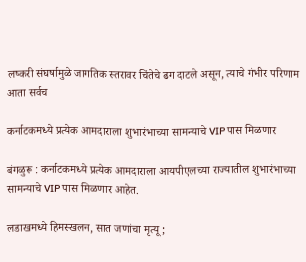लष्करी संघर्षामुळे जागतिक स्तरावर चिंतेचे ढग दाटले असून, त्याचे गंभीर परिणाम आता सर्वच

कर्नाटकमध्ये प्रत्येक आमदाराला शुभारंभाच्या सामन्याचे VIP पास मिळणार

बंगळुरू : कर्नाटकमध्ये प्रत्येक आमदाराला आयपीएलच्या राज्यातील शुभारंभाच्या सामन्याचे VIP पास मिळणार आहेत.

लडाखमध्ये हिमस्खलन, सात जणांचा मृत्यू;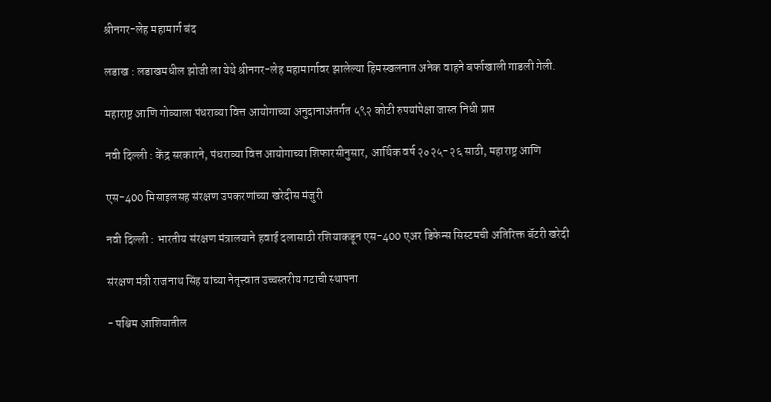श्रीनगर-लेह महामार्ग बंद

लडाख : लडाखमधील झोजी ला येथे श्रीनगर-लेह महामार्गावर झालेल्या हिमस्खलनात अनेक वाहने बर्फाखाली गाडली गेली.

महाराष्ट्र आणि गोव्याला पंधराव्या वित्त आयोगाच्या अनुदानाअंतर्गत ५९२ कोटी रुपयांपेक्षा जास्त निधी प्राप्त

नवी दिल्ली : केंद्र सरकारने, पंधराव्या वित्त आयोगाच्या शिफारसीनुसार, आर्थिक वर्ष २०२५-२६ साठी, महाराष्ट्र आणि

एस-400 मिसाइलसह संरक्षण उपकरणांच्या खरेदीस मंजुरी

नवी दिल्ली : भारतीय संरक्षण मंत्रालयाने हवाई दलासाठी रशियाकडून एस-400 एअर डिफेन्स सिस्टमची अतिरिक्त बॅटरी खरेदी

संरक्षण मंत्री राजनाथ सिंह यांच्या नेतृत्त्वात उच्चस्तरीय गटाची स्थापना

- पश्चिम आशियातील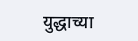युद्धाच्या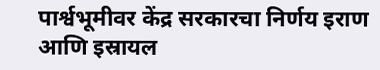पार्श्वभूमीवर केंद्र सरकारचा निर्णय इराण आणि इस्रायल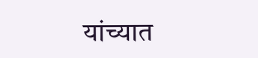यांच्यात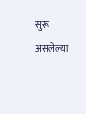सुरू असलेल्या